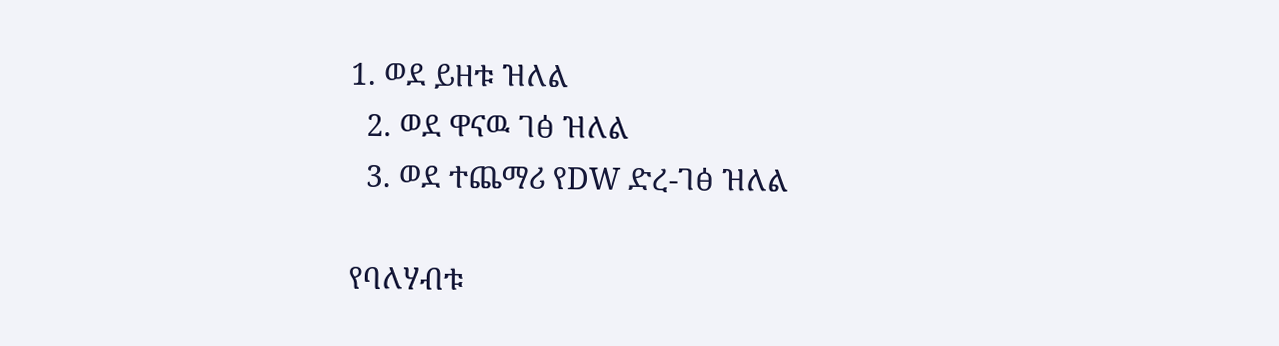1. ወደ ይዘቱ ዝለል
  2. ወደ ዋናዉ ገፅ ዝለል
  3. ወደ ተጨማሪ የDW ድረ-ገፅ ዝለል

የባለሃብቱ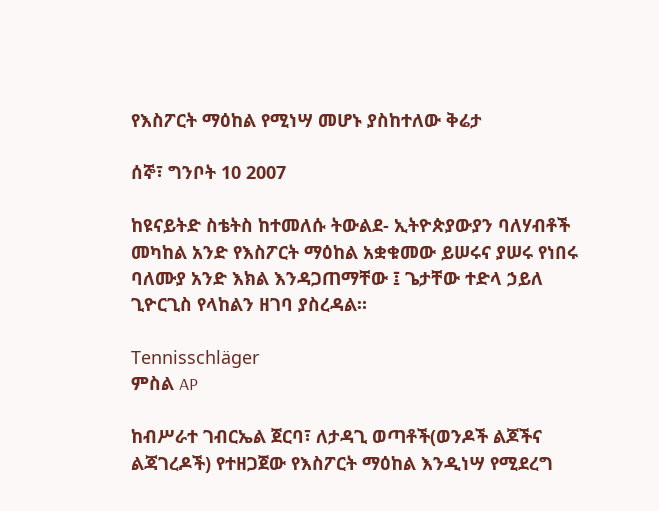የእስፖርት ማዕከል የሚነሣ መሆኑ ያስከተለው ቅሬታ

ሰኞ፣ ግንቦት 10 2007

ከዩናይትድ ስቴትስ ከተመለሱ ትውልደ- ኢትዮጵያውያን ባለሃብቶች መካከል አንድ የእስፖርት ማዕከል አቋቁመው ይሠሩና ያሠሩ የነበሩ ባለሙያ አንድ እክል እንዳጋጠማቸው ፤ ጌታቸው ተድላ ኃይለ ጊዮርጊስ የላከልን ዘገባ ያስረዳል።

Tennisschläger
ምስል AP

ከብሥራተ ገብርኤል ጀርባ፣ ለታዳጊ ወጣቶች(ወንዶች ልጆችና ልጃገረዶች) የተዘጋጀው የእስፖርት ማዕከል እንዲነሣ የሚደረግ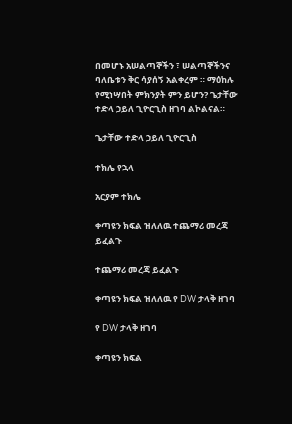በመሆኑ አሠልጣኞችን ፣ ሠልጣኞችንና ባለቤቱን ቅር ሳያሰኝ አልቀረም ። ማዕከሉ የሚነሣበት ምክንያት ምን ይሆን? ጌታቸው ተድላ ኃይለ ጊዮርጊስ ዘገባ ልኮልናል።

ጌታቸው ተድላ ኃይለ ጊዮርጊስ

ተክሌ የኋላ

አርያም ተክሌ

ቀጣዩን ክፍል ዝለለዉ ተጨማሪ መረጃ ይፈልጉ

ተጨማሪ መረጃ ይፈልጉ

ቀጣዩን ክፍል ዝለለዉ የ DW ታላቅ ዘገባ

የ DW ታላቅ ዘገባ

ቀጣዩን ክፍል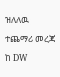ዝለለዉ ተጨማሪ መረጃ ከ DW